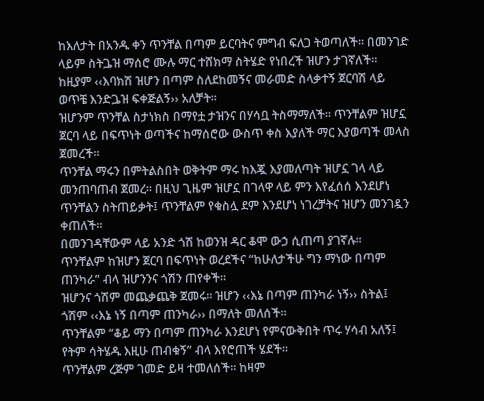ከእለታት በአንዱ ቀን ጥንቸል በጣም ይርባትና ምግብ ፍለጋ ትወጣለች፡፡ በመንገድ ላይም ስትጔዝ ማሰሮ ሙሉ ማር ተሸክማ ስትሄድ የነበረች ዝሆን ታገኛለች፡፡ ከዚያም ‹‹እባክሽ ዝሆን በጣም ስለደከመኝና መራመድ ስላቃተኝ ጀርባሽ ላይ ወጥቼ እንድጔዝ ፍቀጅልኝ›› አለቻት፡፡
ዝሆንም ጥንቸል ስታነክስ በማየቷ ታዝንና በሃሳቧ ትስማማለች፡፡ ጥንቸልም ዝሆኗ ጀርባ ላይ በፍጥነት ወጣችና ከማሰሮው ውስጥ ቀስ እያለች ማር እያወጣች መላስ ጀመረች፡፡
ጥንቸል ማሩን በምትልስበት ወቅትም ማሩ ከእጇ እያመለጣት ዝሆኗ ገላ ላይ መንጠባጠብ ጀመረ፡፡ በዚህ ጊዜም ዝሆኗ በገላዋ ላይ ምን እየፈሰሰ እንደሆነ ጥንቸልን ስትጠይቃት፤ ጥንቸልም የቁስሏ ደም እንደሆነ ነገረቻትና ዝሆን መንገዷን ቀጠለች፡፡
በመንገዳቸውም ላይ አንድ ጎሽ ከወንዝ ዳር ቆሞ ውኃ ሲጠጣ ያገኛሉ፡፡
ጥንቸልም ከዝሆን ጀርባ በፍጥነት ወረደችና “ከሁለታችሁ ግን ማነው በጣም ጠንካራ” ብላ ዝሆንንና ጎሽን ጠየቀች፡፡
ዝሆንና ጎሽም መጨቃጨቅ ጀመሩ፡፡ ዝሆን ‹‹እኔ በጣም ጠንካራ ነኝ›› ስትል፤ ጎሽም ‹‹እኔ ነኝ በጣም ጠንካራ›› በማለት መለሰች፡፡
ጥንቸልም “ቆይ ማን በጣም ጠንካራ እንደሆነ የምናውቅበት ጥሩ ሃሳብ አለኝ፤ የትም ሳትሄዱ እዚሁ ጠብቁኝ” ብላ እየሮጠች ሄደች፡፡
ጥንቸልም ረጅም ገመድ ይዛ ተመለሰች፡፡ ከዛም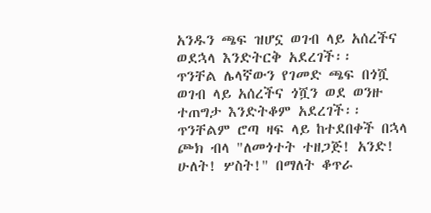አንዱን ጫፍ ዝሆኗ ወገብ ላይ አሰረችና ወደኋላ እንድትርቅ አደረገች፡፡
ጥንቸል ሌላኛውን የገመድ ጫፍ በጎሿ ወገብ ላይ አሰረችና ጎሿን ወደ ወንዙ ተጠግታ እንድትቆም አደረገች፡፡
ጥንቸልም ሮጣ ዛፍ ላይ ከተደበቀች በኋላ ጮክ ብላ "ለመጎተት ተዘጋጅ! አንድ! ሁለት! ሦስት!" በማለት ቆጥራ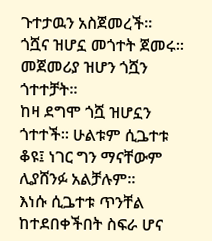ጉተታዉን አስጀመረች፡፡
ጎሿና ዝሆኗ መጎተት ጀመሩ፡፡ መጀመሪያ ዝሆን ጎሿን ጎተተቻት፡፡
ከዛ ደግሞ ጎሿ ዝሆኗን ጎተተች፡፡ ሁልቱም ሲጔተቱ ቆዩ፤ ነገር ግን ማናቸውም ሊያሸንፉ አልቻሉም፡፡
እነሱ ሲጔተቱ ጥንቸል ከተደበቀችበት ስፍራ ሆና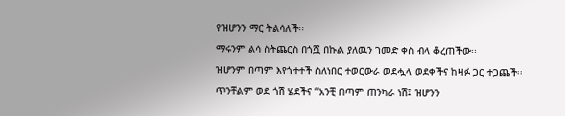የዝሆንን ማር ትልሳለች፡፡
ማሩንም ልሳ ስትጨርስ በጎሿ በኩል ያለዉን ገመድ ቀስ ብላ ቆረጠችው፡፡
ዝሆንም በጣም እየጎተተች ስለነበር ተወርውራ ወደሗላ ወደቀችና ከዛፉ ጋር ተጋጨች፡፡
ጥንቸልም ወደ ጎሽ ሄደችና “አንቺ በጣም ጠንካራ ነሽ፤ ዝሆንን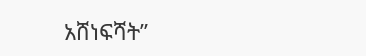አሸነፍሻት”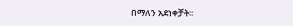በማለን አደነቀቻት፡፡